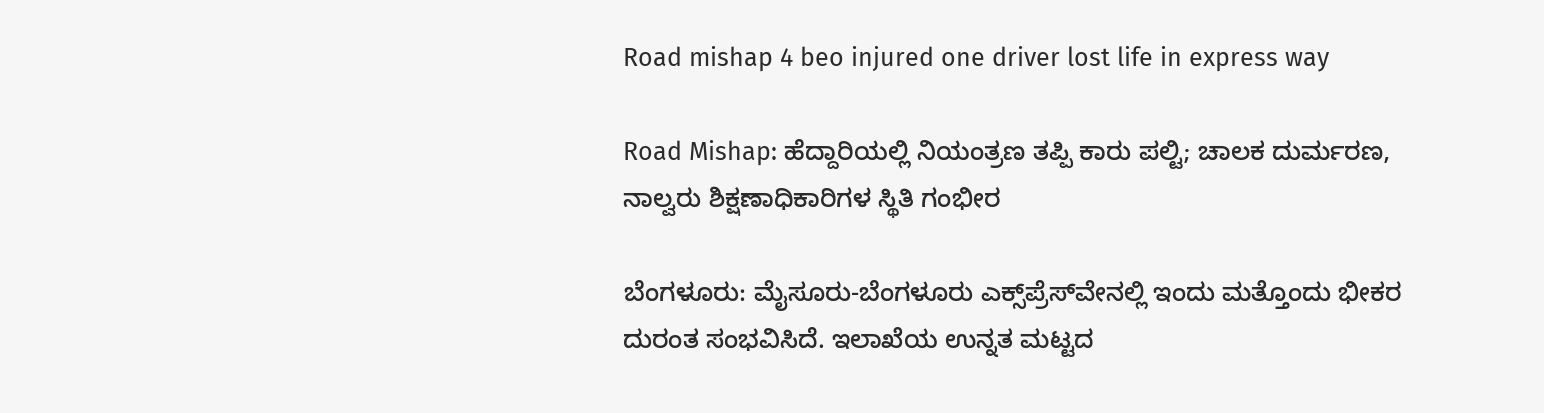Road mishap 4 beo injured one driver lost life in express way

Road Mishap: ಹೆದ್ದಾರಿಯಲ್ಲಿ ನಿಯಂತ್ರಣ ತಪ್ಪಿ ಕಾರು ಪಲ್ಟಿ; ಚಾಲಕ ದುರ್ಮರಣ, ನಾಲ್ವರು ಶಿಕ್ಷಣಾಧಿಕಾರಿಗಳ ಸ್ಥಿತಿ ಗಂಭೀರ

ಬೆಂಗಳೂರು: ಮೈಸೂರು-ಬೆಂಗಳೂರು ಎಕ್ಸ್‌ಪ್ರೆಸ್‌ವೇನಲ್ಲಿ ಇಂದು ಮತ್ತೊಂದು ಭೀಕರ ದುರಂತ ಸಂಭವಿಸಿದೆ. ಇಲಾಖೆಯ ಉನ್ನತ ಮಟ್ಟದ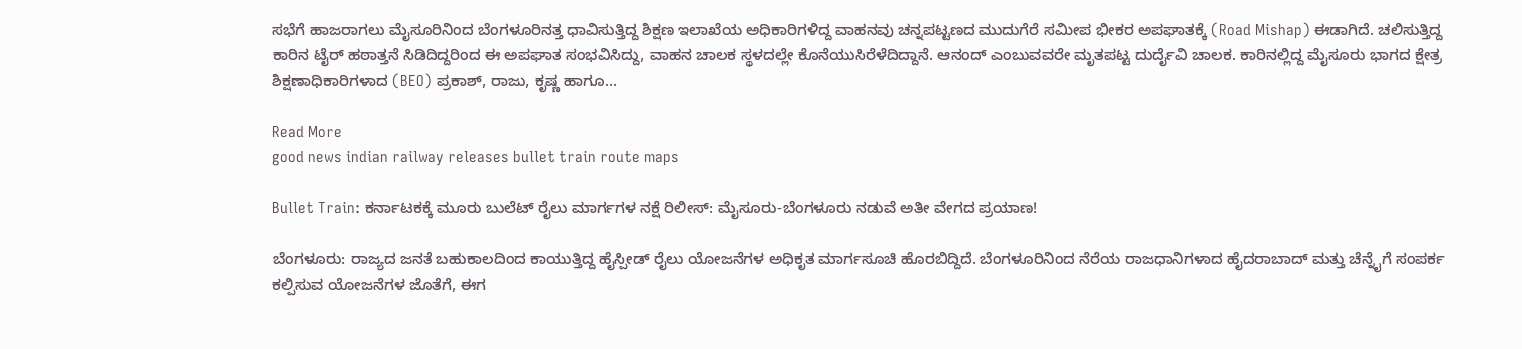ಸಭೆಗೆ ಹಾಜರಾಗಲು ಮೈಸೂರಿನಿಂದ ಬೆಂಗಳೂರಿನತ್ತ ಧಾವಿಸುತ್ತಿದ್ದ ಶಿಕ್ಷಣ ಇಲಾಖೆಯ ಅಧಿಕಾರಿಗಳಿದ್ದ ವಾಹನವು ಚನ್ನಪಟ್ಟಣದ ಮುದುಗೆರೆ ಸಮೀಪ ಭೀಕರ ಅಪಘಾತಕ್ಕೆ (Road Mishap) ಈಡಾಗಿದೆ. ಚಲಿಸುತ್ತಿದ್ದ ಕಾರಿನ ಟೈರ್ ಹಠಾತ್ತನೆ ಸಿಡಿದಿದ್ದರಿಂದ ಈ ಅಪಘಾತ ಸಂಭವಿಸಿದ್ದು, ವಾಹನ ಚಾಲಕ ಸ್ಥಳದಲ್ಲೇ ಕೊನೆಯುಸಿರೆಳೆದಿದ್ದಾನೆ. ಆನಂದ್ ಎಂಬುವವರೇ ಮೃತಪಟ್ಟ ದುರ್ದೈವಿ ಚಾಲಕ. ಕಾರಿನಲ್ಲಿದ್ದ ಮೈಸೂರು ಭಾಗದ ಕ್ಷೇತ್ರ ಶಿಕ್ಷಣಾಧಿಕಾರಿಗಳಾದ (BEO) ಪ್ರಕಾಶ್, ರಾಜು, ಕೃಷ್ಣ ಹಾಗೂ…

Read More
good news indian railway releases bullet train route maps

Bullet Train: ಕರ್ನಾಟಕಕ್ಕೆ ಮೂರು ಬುಲೆಟ್ ರೈಲು ಮಾರ್ಗಗಳ ನಕ್ಷೆ ರಿಲೀಸ್: ಮೈಸೂರು-ಬೆಂಗಳೂರು ನಡುವೆ ಅತೀ ವೇಗದ ಪ್ರಯಾಣ!

ಬೆಂಗಳೂರು: ರಾಜ್ಯದ ಜನತೆ ಬಹುಕಾಲದಿಂದ ಕಾಯುತ್ತಿದ್ದ ಹೈಸ್ಪೀಡ್ ರೈಲು ಯೋಜನೆಗಳ ಅಧಿಕೃತ ಮಾರ್ಗಸೂಚಿ ಹೊರಬಿದ್ದಿದೆ. ಬೆಂಗಳೂರಿನಿಂದ ನೆರೆಯ ರಾಜಧಾನಿಗಳಾದ ಹೈದರಾಬಾದ್ ಮತ್ತು ಚೆನ್ನೈಗೆ ಸಂಪರ್ಕ ಕಲ್ಪಿಸುವ ಯೋಜನೆಗಳ ಜೊತೆಗೆ, ಈಗ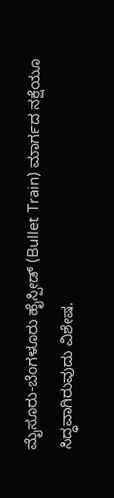ಮೈಸೂರು-ಬೆಂಗಳೂರು ಹೈಸ್ಪೀಡ್ (Bullet Train) ಮಾರ್ಗದ ನಕ್ಷೆಯೂ ಸಿದ್ಧವಾಗಿರುವುದು ವಿಶೇಷ.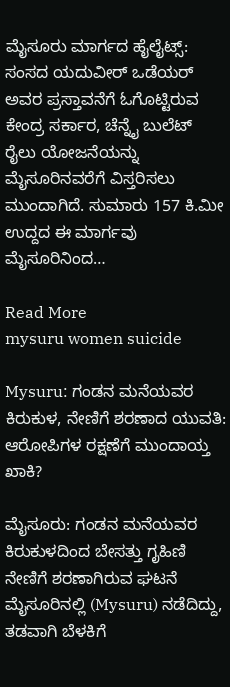ಮೈಸೂರು ಮಾರ್ಗದ ಹೈಲೈಟ್ಸ್: ಸಂಸದ ಯದುವೀರ್ ಒಡೆಯರ್ ಅವರ ಪ್ರಸ್ತಾವನೆಗೆ ಓಗೊಟ್ಟಿರುವ ಕೇಂದ್ರ ಸರ್ಕಾರ, ಚೆನ್ನೈ ಬುಲೆಟ್ ರೈಲು ಯೋಜನೆಯನ್ನು ಮೈಸೂರಿನವರೆಗೆ ವಿಸ್ತರಿಸಲು ಮುಂದಾಗಿದೆ. ಸುಮಾರು 157 ಕಿ.ಮೀ ಉದ್ದದ ಈ ಮಾರ್ಗವು ಮೈಸೂರಿನಿಂದ…

Read More
mysuru women suicide

Mysuru: ಗಂಡನ ಮನೆಯವರ ಕಿರುಕುಳ, ನೇಣಿಗೆ ಶರಣಾದ ಯುವತಿ: ಆರೋಪಿಗಳ ರಕ್ಷಣೆಗೆ ಮುಂದಾಯ್ತ ಖಾಕಿ?

ಮೈಸೂರು: ಗಂಡನ ಮನೆಯವರ ಕಿರುಕುಳದಿಂದ ಬೇಸತ್ತು ಗೃಹಿಣಿ ನೇಣಿಗೆ ಶರಣಾಗಿರುವ ಘಟನೆ ಮೈಸೂರಿನಲ್ಲಿ (Mysuru) ನಡೆದಿದ್ದು, ತಡವಾಗಿ ಬೆಳಕಿಗೆ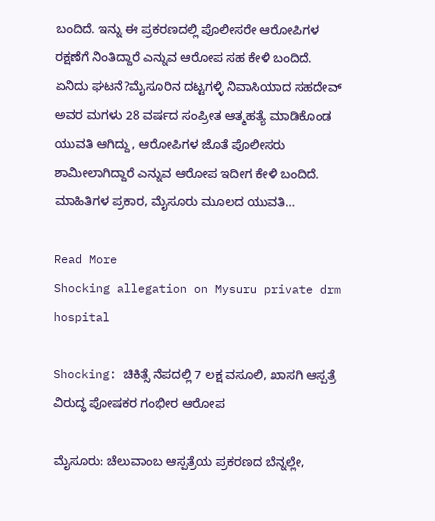ಬಂದಿದೆ. ಇನ್ನು ಈ ಪ್ರಕರಣದಲ್ಲಿ ಪೊಲೀಸರೇ ಆರೋಪಿಗಳ ರಕ್ಷಣೆಗೆ ನಿಂತಿದ್ದಾರೆ ಎನ್ನುವ ಆರೋಪ ಸಹ ಕೇಳಿ ಬಂದಿದೆ. ಏನಿದು ಘಟನೆ?ಮೈಸೂರಿನ ದಟ್ಟಗಳ್ಳಿ ನಿವಾಸಿಯಾದ ಸಹದೇವ್‌ ಅವರ ಮಗಳು 28 ವರ್ಷದ ಸಂಪ್ರೀತ ಆತ್ಮಹತ್ಯೆ ಮಾಡಿಕೊಂಡ ಯುವತಿ ಆಗಿದ್ದು, ಆರೋಪಿಗಳ ಜೊತೆ ಪೊಲೀಸರು ಶಾಮೀಲಾಗಿದ್ದಾರೆ ಎನ್ನುವ ಆರೋಪ ಇದೀಗ ಕೇಳಿ ಬಂದಿದೆ. ಮಾಹಿತಿಗಳ ಪ್ರಕಾರ, ಮೈಸೂರು ಮೂಲದ ಯುವತಿ…

Read More
Shocking allegation on Mysuru private drm hospital

Shocking: ಚಿಕಿತ್ಸೆ ನೆಪದಲ್ಲಿ 7 ಲಕ್ಷ ವಸೂಲಿ, ಖಾಸಗಿ ಆಸ್ಪತ್ರೆ ವಿರುದ್ಧ ಪೋಷಕರ ಗಂಭೀರ ಆರೋಪ

ಮೈಸೂರು: ಚೆಲುವಾಂಬ ಆಸ್ಪತ್ರೆಯ ಪ್ರಕರಣದ ಬೆನ್ನಲ್ಲೇ,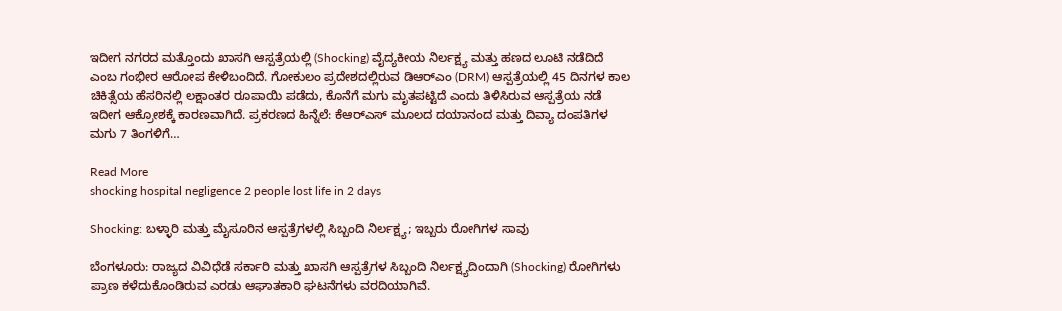ಇದೀಗ ನಗರದ ಮತ್ತೊಂದು ಖಾಸಗಿ ಆಸ್ಪತ್ರೆಯಲ್ಲಿ (Shocking) ವೈದ್ಯಕೀಯ ನಿರ್ಲಕ್ಷ್ಯ ಮತ್ತು ಹಣದ ಲೂಟಿ ನಡೆದಿದೆ ಎಂಬ ಗಂಭೀರ ಆರೋಪ ಕೇಳಿಬಂದಿದೆ. ಗೋಕುಲಂ ಪ್ರದೇಶದಲ್ಲಿರುವ ಡಿಆರ್‌ಎಂ (DRM) ಆಸ್ಪತ್ರೆಯಲ್ಲಿ 45 ದಿನಗಳ ಕಾಲ ಚಿಕಿತ್ಸೆಯ ಹೆಸರಿನಲ್ಲಿ ಲಕ್ಷಾಂತರ ರೂಪಾಯಿ ಪಡೆದು, ಕೊನೆಗೆ ಮಗು ಮೃತಪಟ್ಟಿದೆ ಎಂದು ತಿಳಿಸಿರುವ ಆಸ್ಪತ್ರೆಯ ನಡೆ ಇದೀಗ ಆಕ್ರೋಶಕ್ಕೆ ಕಾರಣವಾಗಿದೆ. ಪ್ರಕರಣದ ಹಿನ್ನೆಲೆ: ಕೆಆರ್‌ಎಸ್ ಮೂಲದ ದಯಾನಂದ ಮತ್ತು ದಿವ್ಯಾ ದಂಪತಿಗಳ ಮಗು 7 ತಿಂಗಳಿಗೆ…

Read More
shocking hospital negligence 2 people lost life in 2 days

Shocking: ಬಳ್ಳಾರಿ ಮತ್ತು ಮೈಸೂರಿನ ಆಸ್ಪತ್ರೆಗಳಲ್ಲಿ ಸಿಬ್ಬಂದಿ ನಿರ್ಲಕ್ಷ್ಯ; ಇಬ್ಬರು ರೋಗಿಗಳ ಸಾವು

ಬೆಂಗಳೂರು: ರಾಜ್ಯದ ವಿವಿಧೆಡೆ ಸರ್ಕಾರಿ ಮತ್ತು ಖಾಸಗಿ ಆಸ್ಪತ್ರೆಗಳ ಸಿಬ್ಬಂದಿ ನಿರ್ಲಕ್ಷ್ಯದಿಂದಾಗಿ (Shocking) ರೋಗಿಗಳು ಪ್ರಾಣ ಕಳೆದುಕೊಂಡಿರುವ ಎರಡು ಆಘಾತಕಾರಿ ಘಟನೆಗಳು ವರದಿಯಾಗಿವೆ.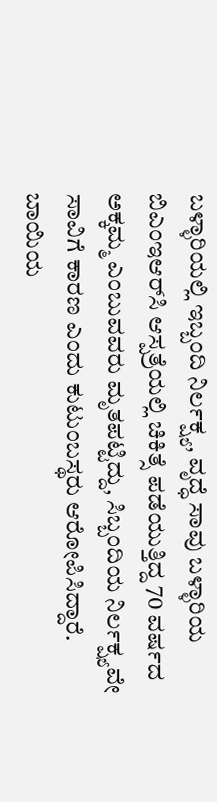ಬಳ್ಳಾರಿಯಲ್ಲಿ ಇಬ್ಬಂದಿ ನಿರ್ಲಕ್ಷ್ಯ, ವೃದ್ಧೆ ಸಾವು ಬಳ್ಳಾರಿಯ ಬಿಎಂಇಆರ್‌ಸಿ ಆಸ್ಪತ್ರೆಯಲ್ಲಿ ಚಿಕಿತ್ಸೆ ಪಡೆಯುತ್ತಿದ್ದ 70 ವರ್ಷದ ಅಕ್ಕಮ್ಮ ಎಂಬುವವರು ಮೃತಪಟ್ಟಿದ್ದು, ಸಿಬ್ಬಂದಿಯ ನಿರ್ಲಕ್ಷ್ಯವೇ ಸಾವಿಗೆ ಕಾರಣ ಎಂದು ಕುಟುಂಬಸ್ಥರು ಆರೋಪಿಸಿದ್ದಾರೆ. ಬಾಯಿಯ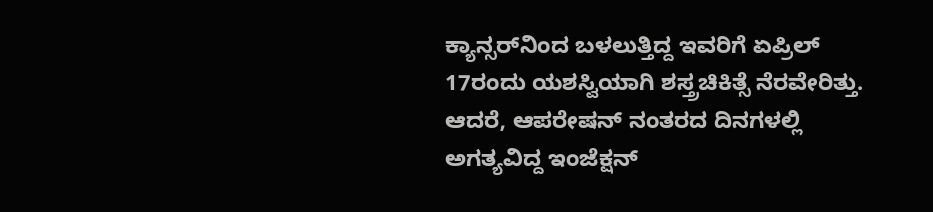ಕ್ಯಾನ್ಸರ್‌ನಿಂದ ಬಳಲುತ್ತಿದ್ದ ಇವರಿಗೆ ಏಪ್ರಿಲ್ 17ರಂದು ಯಶಸ್ವಿಯಾಗಿ ಶಸ್ತ್ರಚಿಕಿತ್ಸೆ ನೆರವೇರಿತ್ತು. ಆದರೆ, ಆಪರೇಷನ್ ನಂತರದ ದಿನಗಳಲ್ಲಿ ಅಗತ್ಯವಿದ್ದ ಇಂಜೆಕ್ಷನ್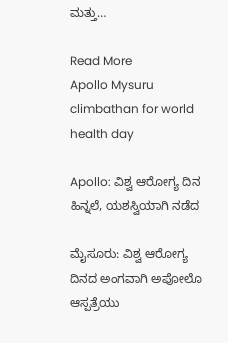ಮತ್ತು…

Read More
Apollo Mysuru climbathan for world health day

Apollo: ವಿಶ್ವ ಆರೋಗ್ಯ ದಿನ ಹಿನ್ನಲೆ, ಯಶಸ್ವಿಯಾಗಿ ನಡೆದ

ಮೈಸೂರು: ವಿಶ್ವ ಆರೋಗ್ಯ ದಿನದ ಅಂಗವಾಗಿ ಅಪೋಲೊ ಆಸ್ಪತ್ರೆಯು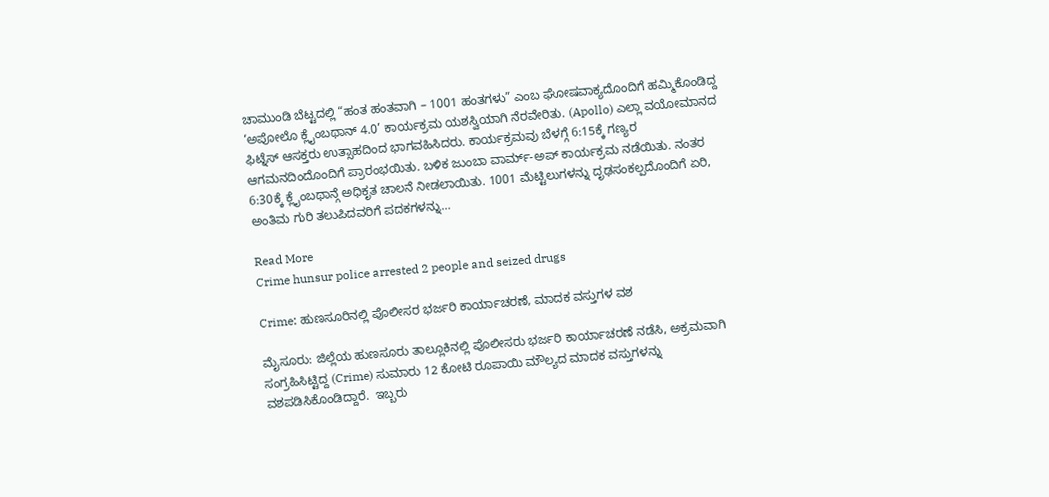ಚಾಮುಂಡಿ ಬೆಟ್ಟದಲ್ಲಿ “ಹಂತ ಹಂತವಾಗಿ – 1001 ಹಂತಗಳು” ಎಂಬ ಘೋಷವಾಕ್ಯದೊಂದಿಗೆ ಹಮ್ಮಿಕೊಂಡಿದ್ದ ‘ಅಪೋಲೊ ಕ್ಲೈಂಬಥಾನ್ 4.0’ ಕಾರ್ಯಕ್ರಮ ಯಶಸ್ವಿಯಾಗಿ ನೆರವೇರಿತು. (Apollo) ಎಲ್ಲಾ ವಯೋಮಾನದ ಫಿಟ್ನೆಸ್ ಆಸಕ್ತರು ಉತ್ಸಾಹದಿಂದ ಭಾಗವಹಿಸಿದರು. ಕಾರ್ಯಕ್ರಮವು ಬೆಳಗ್ಗೆ 6:15ಕ್ಕೆ ಗಣ್ಯರ ಆಗಮನದಿಂದೊಂದಿಗೆ ಪ್ರಾರಂಭಯಿತು. ಬಳಿಕ ಜುಂಬಾ ವಾರ್ಮ್-ಅಪ್ ಕಾರ್ಯಕ್ರಮ ನಡೆಯಿತು. ನಂತರ 6:30ಕ್ಕೆ ಕ್ಲೈಂಬಥಾನ್ಗೆ ಅಧಿಕೃತ ಚಾಲನೆ ನೀಡಲಾಯಿತು. 1001 ಮೆಟ್ಟಿಲುಗಳನ್ನು ದೃಢಸಂಕಲ್ಪದೊಂದಿಗೆ ಏರಿ, ಅಂತಿಮ ಗುರಿ ತಲುಪಿದವರಿಗೆ ಪದಕಗಳನ್ನು…

Read More
Crime hunsur police arrested 2 people and seized drugs

Crime: ಹುಣಸೂರಿನಲ್ಲಿ ಪೊಲೀಸರ ಭರ್ಜರಿ ಕಾರ್ಯಾಚರಣೆ, ಮಾದಕ ವಸ್ತುಗಳ ವಶ

ಮೈಸೂರು: ಜಿಲ್ಲೆಯ ಹುಣಸೂರು ತಾಲ್ಲೂಕಿನಲ್ಲಿ ಪೊಲೀಸರು ಭರ್ಜರಿ ಕಾರ್ಯಾಚರಣೆ ನಡೆಸಿ, ಅಕ್ರಮವಾಗಿ ಸಂಗ್ರಹಿಸಿಟ್ಟಿದ್ದ (Crime) ಸುಮಾರು 12 ಕೋಟಿ ರೂಪಾಯಿ ಮೌಲ್ಯದ ಮಾದಕ ವಸ್ತುಗಳನ್ನು ವಶಪಡಿಸಿಕೊಂಡಿದ್ದಾರೆ.  ಇಬ್ಬರು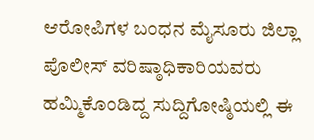ಆರೋಪಿಗಳ ಬಂಧನ ಮೈಸೂರು ಜಿಲ್ಲಾ ಪೊಲೀಸ್ ವರಿಷ್ಠಾಧಿಕಾರಿಯವರು ಹಮ್ಮಿಕೊಂಡಿದ್ದ ಸುದ್ದಿಗೋಷ್ಠಿಯಲ್ಲಿ ಈ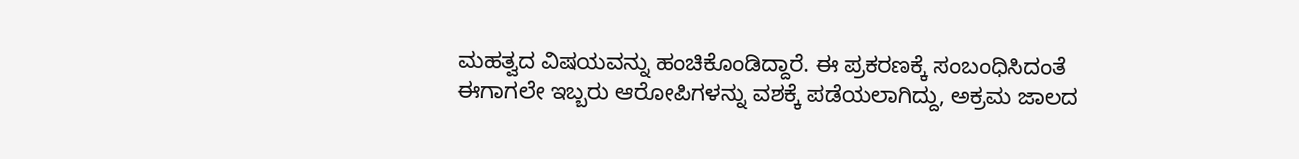ಮಹತ್ವದ ವಿಷಯವನ್ನು ಹಂಚಿಕೊಂಡಿದ್ದಾರೆ. ಈ ಪ್ರಕರಣಕ್ಕೆ ಸಂಬಂಧಿಸಿದಂತೆ ಈಗಾಗಲೇ ಇಬ್ಬರು ಆರೋಪಿಗಳನ್ನು ವಶಕ್ಕೆ ಪಡೆಯಲಾಗಿದ್ದು, ಅಕ್ರಮ ಜಾಲದ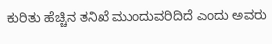ಕುರಿತು ಹೆಚ್ಚಿನ ತನಿಖೆ ಮುಂದುವರಿದಿದೆ ಎಂದು ಅವರು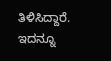ತಿಳಿಸಿದ್ದಾರೆ. ಇದನ್ನೂ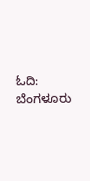ಓದಿ: ಬೆಂಗಳೂರು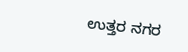ಉತ್ತರ ನಗರ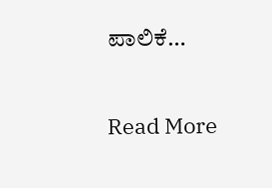ಪಾಲಿಕೆ…

Read More